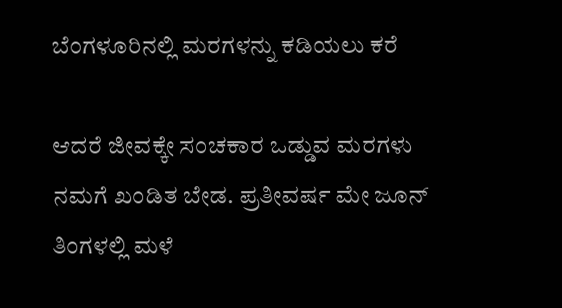ಬೆಂಗಳೂರಿನಲ್ಲಿ ಮರಗಳನ್ನು ಕಡಿಯಲು ಕರೆ

ಆದರೆ ಜೀವಕ್ಕೇ ಸಂಚಕಾರ ಒಡ್ಡುವ ಮರಗಳು ನಮಗೆ ಖಂಡಿತ ಬೇಡ. ಪ್ರತೀವರ್ಷ ಮೇ ಜೂನ್ ತಿಂಗಳಲ್ಲಿ ಮಳೆ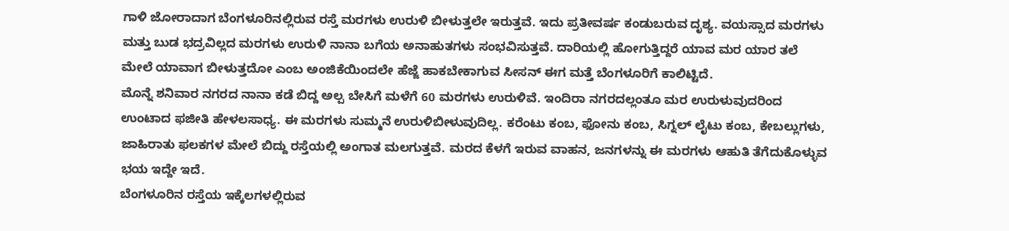ಗಾಳಿ ಜೋರಾದಾಗ ಬೆಂಗಳೂರಿನಲ್ಲಿರುವ ರಸ್ತೆ ಮರಗಳು ಉರುಳಿ ಬೀಳುತ್ತಲೇ ಇರುತ್ತವೆ. ಇದು ಪ್ರತೀವರ್ಷ ಕಂಡುಬರುವ ದೃಶ್ಯ. ವಯಸ್ಸಾದ ಮರಗಳು ಮತ್ತು ಬುಡ ಭದ್ರವಿಲ್ಲದ ಮರಗಳು ಉರುಳಿ ನಾನಾ ಬಗೆಯ ಅನಾಹುತಗಳು ಸಂಭವಿಸುತ್ತವೆ. ದಾರಿಯಲ್ಲಿ ಹೋಗುತ್ತಿದ್ದರೆ ಯಾವ ಮರ ಯಾರ ತಲೆ ಮೇಲೆ ಯಾವಾಗ ಬೀಳುತ್ತದೋ ಎಂಬ ಅಂಜಿಕೆಯಿಂದಲೇ ಹೆಜ್ಜೆ ಹಾಕಬೇಕಾಗುವ ಸೀಸನ್ ಈಗ ಮತ್ತೆ ಬೆಂಗಳೂರಿಗೆ ಕಾಲಿಟ್ಟಿದೆ.
ಮೊನ್ನೆ ಶನಿವಾರ ನಗರದ ನಾನಾ ಕಡೆ ಬಿದ್ದ ಅಲ್ಪ ಬೇಸಿಗೆ ಮಳೆಗೆ 60 ಮರಗಳು ಉರುಳಿವೆ. ಇಂದಿರಾ ನಗರದಲ್ಲಂತೂ ಮರ ಉರುಳುವುದರಿಂದ ಉಂಟಾದ ಫಜೀತಿ ಹೇಳಲಸಾಧ್ಯ. ಈ ಮರಗಳು ಸುಮ್ಮನೆ ಉರುಳಿಬೀಳುವುದಿಲ್ಲ. ಕರೆಂಟು ಕಂಬ, ಫೋನು ಕಂಬ, ಸಿಗ್ನಲ್ ಲೈಟು ಕಂಬ, ಕೇಬಲ್ಲುಗಳು, ಜಾಹಿರಾತು ಫಲಕಗಳ ಮೇಲೆ ಬಿದ್ದು ರಸ್ತೆಯಲ್ಲಿ ಅಂಗಾತ ಮಲಗುತ್ತವೆ. ಮರದ ಕೆಳಗೆ ಇರುವ ವಾಹನ, ಜನಗಳನ್ನು ಈ ಮರಗಳು ಆಹುತಿ ತೆಗೆದುಕೊಳ್ಳುವ ಭಯ ಇದ್ದೇ ಇದೆ.
ಬೆಂಗಳೂರಿನ ರಸ್ತೆಯ ಇಕ್ಕೆಲಗಳಲ್ಲಿರುವ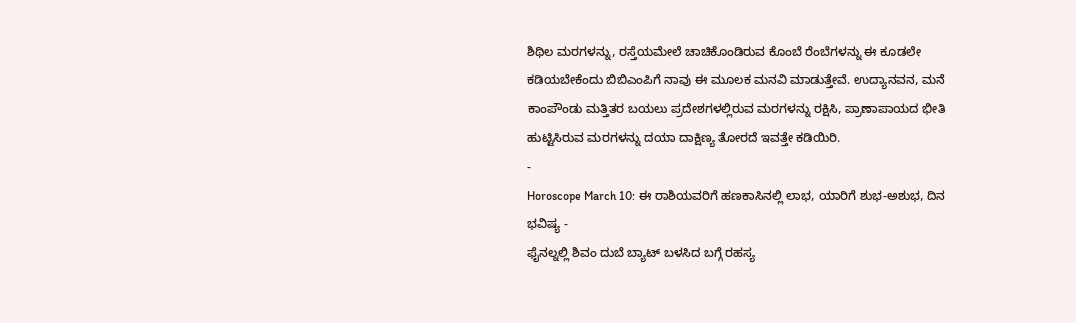ಶಿಥಿಲ ಮರಗಳನ್ನು, ರಸ್ತೆಯಮೇಲೆ ಚಾಚಿಕೊಂಡಿರುವ ಕೊಂಬೆ ರೆಂಬೆಗಳನ್ನು ಈ ಕೂಡಲೇ ಕಡಿಯಬೇಕೆಂದು ಬಿಬಿಎಂಪಿಗೆ ನಾವು ಈ ಮೂಲಕ ಮನವಿ ಮಾಡುತ್ತೇವೆ. ಉದ್ಯಾನವನ, ಮನೆ ಕಾಂಪೌಂಡು ಮತ್ತಿತರ ಬಯಲು ಪ್ರದೇಶಗಳಲ್ಲಿರುವ ಮರಗಳನ್ನು ರಕ್ಷಿಸಿ, ಪ್ರಾಣಾಪಾಯದ ಭೀತಿ ಹುಟ್ಟಿಸಿರುವ ಮರಗಳನ್ನು ದಯಾ ದಾಕ್ಷಿಣ್ಯ ತೋರದೆ ಇವತ್ತೇ ಕಡಿಯಿರಿ.
-
Horoscope March 10: ಈ ರಾಶಿಯವರಿಗೆ ಹಣಕಾಸಿನಲ್ಲಿ ಲಾಭ, ಯಾರಿಗೆ ಶುಭ-ಅಶುಭ, ದಿನ ಭವಿಷ್ಯ -
ಫೈನಲ್ನಲ್ಲಿ ಶಿವಂ ದುಬೆ ಬ್ಯಾಟ್ ಬಳಸಿದ ಬಗ್ಗೆ ರಹಸ್ಯ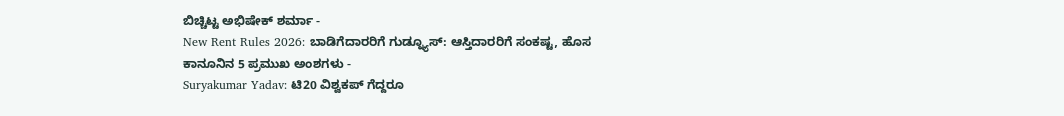ಬಿಚ್ಚಿಟ್ಟ ಅಭಿಷೇಕ್ ಶರ್ಮಾ -
New Rent Rules 2026: ಬಾಡಿಗೆದಾರರಿಗೆ ಗುಡ್ನ್ಯೂಸ್: ಆಸ್ತಿದಾರರಿಗೆ ಸಂಕಷ್ಟ, ಹೊಸ ಕಾನೂನಿನ 5 ಪ್ರಮುಖ ಅಂಶಗಳು -
Suryakumar Yadav: ಟಿ20 ವಿಶ್ವಕಪ್ ಗೆದ್ದರೂ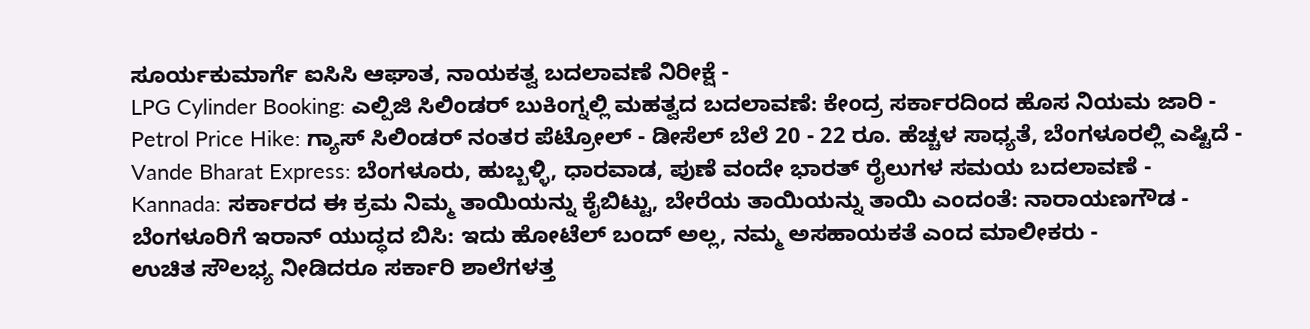ಸೂರ್ಯಕುಮಾರ್ಗೆ ಐಸಿಸಿ ಆಘಾತ, ನಾಯಕತ್ವ ಬದಲಾವಣೆ ನಿರೀಕ್ಷೆ -
LPG Cylinder Booking: ಎಲ್ಪಿಜಿ ಸಿಲಿಂಡರ್ ಬುಕಿಂಗ್ನಲ್ಲಿ ಮಹತ್ವದ ಬದಲಾವಣೆ: ಕೇಂದ್ರ ಸರ್ಕಾರದಿಂದ ಹೊಸ ನಿಯಮ ಜಾರಿ -
Petrol Price Hike: ಗ್ಯಾಸ್ ಸಿಲಿಂಡರ್ ನಂತರ ಪೆಟ್ರೋಲ್ - ಡೀಸೆಲ್ ಬೆಲೆ 20 - 22 ರೂ. ಹೆಚ್ಚಳ ಸಾಧ್ಯತೆ, ಬೆಂಗಳೂರಲ್ಲಿ ಎಷ್ಟಿದೆ -
Vande Bharat Express: ಬೆಂಗಳೂರು, ಹುಬ್ಬಳ್ಳಿ, ಧಾರವಾಡ, ಪುಣೆ ವಂದೇ ಭಾರತ್ ರೈಲುಗಳ ಸಮಯ ಬದಲಾವಣೆ -
Kannada: ಸರ್ಕಾರದ ಈ ಕ್ರಮ ನಿಮ್ಮ ತಾಯಿಯನ್ನು ಕೈಬಿಟ್ಟು, ಬೇರೆಯ ತಾಯಿಯನ್ನು ತಾಯಿ ಎಂದಂತೆ: ನಾರಾಯಣಗೌಡ -
ಬೆಂಗಳೂರಿಗೆ ಇರಾನ್ ಯುದ್ಧದ ಬಿಸಿ: ಇದು ಹೋಟೆಲ್ ಬಂದ್ ಅಲ್ಲ, ನಮ್ಮ ಅಸಹಾಯಕತೆ ಎಂದ ಮಾಲೀಕರು -
ಉಚಿತ ಸೌಲಭ್ಯ ನೀಡಿದರೂ ಸರ್ಕಾರಿ ಶಾಲೆಗಳತ್ತ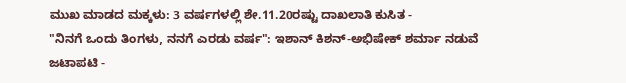ಮುಖ ಮಾಡದ ಮಕ್ಕಳು: 3 ವರ್ಷಗಳಲ್ಲಿ ಶೇ.11.20ರಷ್ಟು ದಾಖಲಾತಿ ಕುಸಿತ -
"ನಿನಗೆ ಒಂದು ತಿಂಗಳು, ನನಗೆ ಎರಡು ವರ್ಷ": ಇಶಾನ್ ಕಿಶನ್-ಅಭಿಷೇಕ್ ಶರ್ಮಾ ನಡುವೆ ಜಟಾಪಟಿ -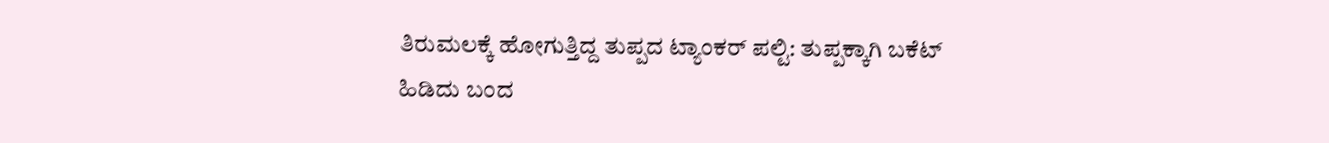ತಿರುಮಲಕ್ಕೆ ಹೋಗುತ್ತಿದ್ದ ತುಪ್ಪದ ಟ್ಯಾಂಕರ್ ಪಲ್ಟಿ: ತುಪ್ಪಕ್ಕಾಗಿ ಬಕೆಟ್ ಹಿಡಿದು ಬಂದ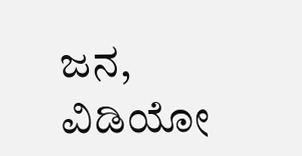ಜನ, ವಿಡಿಯೋ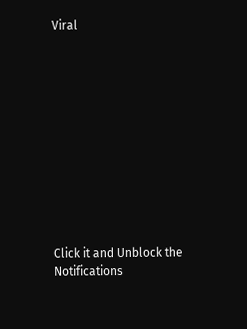Viral












Click it and Unblock the Notifications